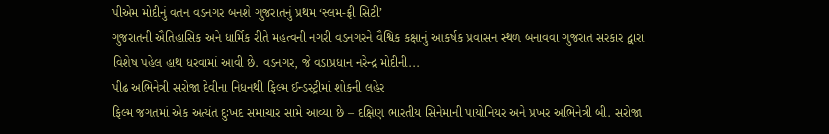પીએમ મોદીનું વતન વડનગર બનશે ગુજરાતનું પ્રથમ ‘સ્લમ-ફ્રી સિટી’
ગુજરાતની ઐતિહાસિક અને ધાર્મિક રીતે મહત્વની નગરી વડનગરને વૈશ્વિક કક્ષાનું આકર્ષક પ્રવાસન સ્થળ બનાવવા ગુજરાત સરકાર દ્વારા વિશેષ પહેલ હાથ ધરવામાં આવી છે. વડનગર, જે વડાપ્રધાન નરેન્દ્ર મોદીની...
પીઢ અભિનેત્રી સરોજા દેવીના નિધનથી ફિલ્મ ઈન્ડસ્ટ્રીમાં શોકની લહેર
ફિલ્મ જગતમાં એક અત્યંત દુઃખદ સમાચાર સામે આવ્યા છે – દક્ષિણ ભારતીય સિનેમાની પાયોનિયર અને પ્રખર અભિનેત્રી બી. સરોજા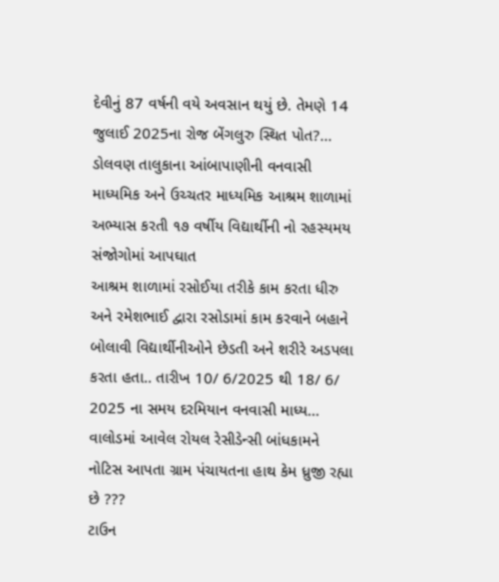દેવીનું 87 વર્ષની વયે અવસાન થયું છે. તેમણે 14 જુલાઈ 2025ના રોજ બેંગલુરુ સ્થિત પોત?...
ડોલવણ તાલુકાના આંબાપાણીની વનવાસી માધ્યમિક અને ઉચ્ચતર માધ્યમિક આશ્રમ શાળામાં અભ્યાસ કરતી ૧૭ વર્ષીય વિદ્યાર્થીની નો રહસ્યમય સંજોગોમાં આપઘાત
આશ્રમ શાળામાં રસોઈયા તરીકે કામ કરતા ધીરુ અને રમેશભાઈ દ્વારા રસોડામાં કામ કરવાને બહાને બોલાવી વિદ્યાર્થીનીઓને છેડતી અને શરીરે અડપલા કરતા હતા.. તારીખ 10/ 6/2025 થી 18/ 6/ 2025 ના સમય દરમિયાન વનવાસી માધ્ય...
વાલોડમાં આવેલ રોયલ રેસીડેન્સી બાંધકામને નોટિસ આપતા ગ્રામ પંચાયતના હાથ કેમ ધ્રુજી રહ્યા છે ???
ટાઉન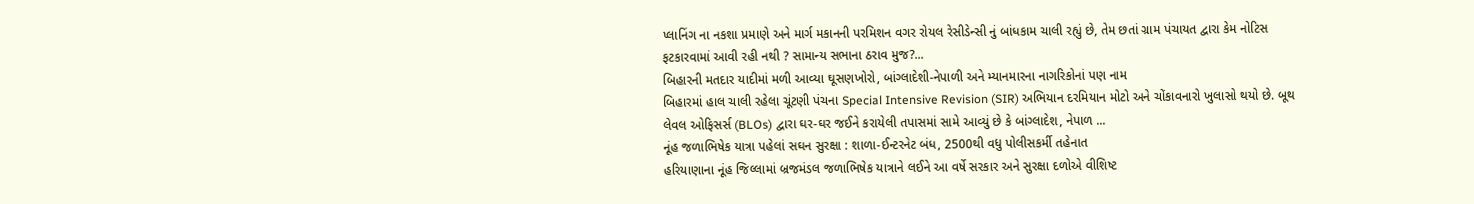પ્લાનિંગ ના નકશા પ્રમાણે અને માર્ગ મકાનની પરમિશન વગર રોયલ રેસીડેન્સી નું બાંધકામ ચાલી રહ્યું છે, તેમ છતાં ગ્રામ પંચાયત દ્વારા કેમ નોટિસ ફટકારવામાં આવી રહી નથી ? સામાન્ય સભાના ઠરાવ મુજ?...
બિહારની મતદાર યાદીમાં મળી આવ્યા ઘૂસણખોરો, બાંગ્લાદેશી-નેપાળી અને મ્યાનમારના નાગરિકોનાં પણ નામ
બિહારમાં હાલ ચાલી રહેલા ચૂંટણી પંચના Special Intensive Revision (SIR) અભિયાન દરમિયાન મોટો અને ચોંકાવનારો ખુલાસો થયો છે. બૂથ લેવલ ઓફિસર્સ (BLOs) દ્વારા ઘર-ઘર જઈને કરાયેલી તપાસમાં સામે આવ્યું છે કે બાંગ્લાદેશ, નેપાળ ...
નૂંહ જળાભિષેક યાત્રા પહેલાં સઘન સુરક્ષા : શાળા-ઈન્ટરનેટ બંધ, 2500થી વધુ પોલીસકર્મી તહેનાત
હરિયાણાના નૂંહ જિલ્લામાં બ્રજમંડલ જળાભિષેક યાત્રાને લઈને આ વર્ષે સરકાર અને સુરક્ષા દળોએ વીશિષ્ટ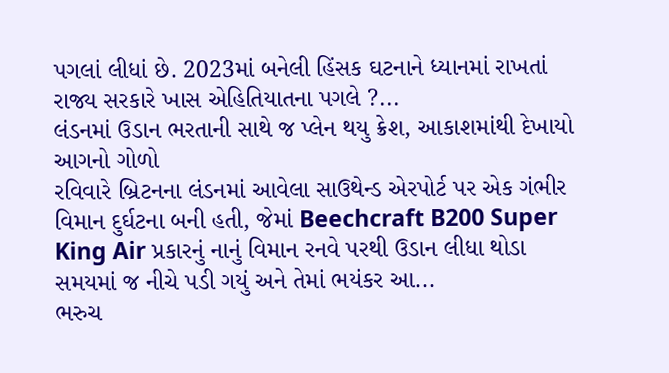પગલાં લીધાં છે. 2023માં બનેલી હિંસક ઘટનાને ધ્યાનમાં રાખતાં રાજ્ય સરકારે ખાસ એહિતિયાતના પગલે ?...
લંડનમાં ઉડાન ભરતાની સાથે જ પ્લેન થયુ ક્રેશ, આકાશમાંથી દેખાયો આગનો ગોળો
રવિવારે બ્રિટનના લંડનમાં આવેલા સાઉથેન્ડ એરપોર્ટ પર એક ગંભીર વિમાન દુર્ઘટના બની હતી, જેમાં Beechcraft B200 Super King Air પ્રકારનું નાનું વિમાન રનવે પરથી ઉડાન લીધા થોડા સમયમાં જ નીચે પડી ગયું અને તેમાં ભયંકર આ...
ભરુચ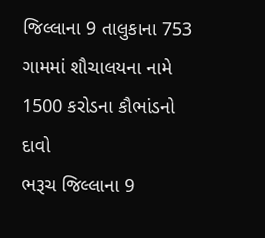જિલ્લાના 9 તાલુકાના 753 ગામમાં શૌચાલયના નામે 1500 કરોડના કૌભાંડનો દાવો
ભરૂચ જિલ્લાના 9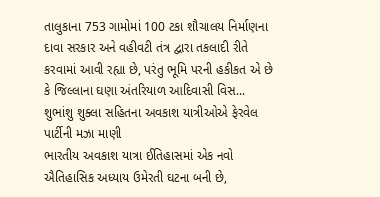તાલુકાના 753 ગામોમાં 100 ટકા શૌચાલય નિર્માણના દાવા સરકાર અને વહીવટી તંત્ર દ્વારા તકલાદી રીતે કરવામાં આવી રહ્યા છે, પરંતુ ભૂમિ પરની હકીકત એ છે કે જિલ્લાના ઘણા અંતરિયાળ આદિવાસી વિસ...
શુભાંશુ શુક્લા સહિતના અવકાશ યાત્રીઓએ ફેરવેલ પાર્ટીની મઝા માણી
ભારતીય અવકાશ યાત્રા ઈતિહાસમાં એક નવો ઐતિહાસિક અધ્યાય ઉમેરતી ઘટના બની છે,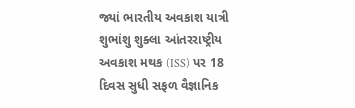જ્યાં ભારતીય અવકાશ યાત્રી શુભાંશુ શુક્લા આંતરરાષ્ટ્રીય અવકાશ મથક (ISS) પર 18 દિવસ સુધી સફળ વૈજ્ઞાનિક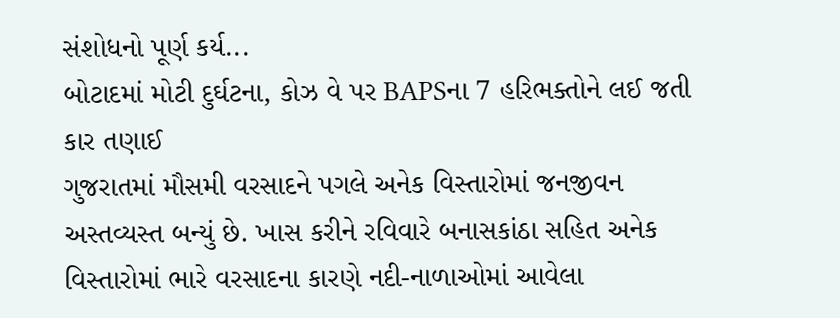સંશોધનો પૂર્ણ કર્ય...
બોટાદમાં મોટી દુર્ઘટના, કોઝ વે પર BAPSના 7 હરિભક્તોને લઈ જતી કાર તણાઈ
ગુજરાતમાં મૌસમી વરસાદને પગલે અનેક વિસ્તારોમાં જનજીવન અસ્તવ્યસ્ત બન્યું છે. ખાસ કરીને રવિવારે બનાસકાંઠા સહિત અનેક વિસ્તારોમાં ભારે વરસાદના કારણે નદી-નાળાઓમાં આવેલા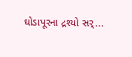ઘોડાપૂરના દ્રશ્યો સર્...